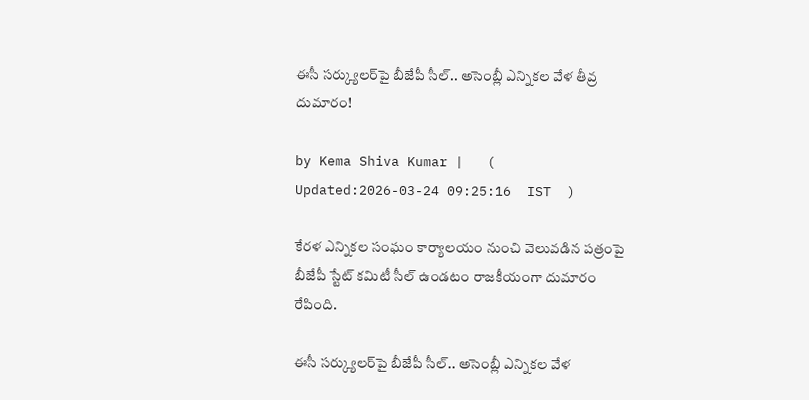ఈసీ సర్క్యులర్‌పై బీజేపీ సీల్.. అసెంబ్లీ ఎన్నికల వేళ తీవ్ర దుమారం!

by Kema Shiva Kumar |   (  Updated:2026-03-24 09:25:16  IST  )

కేరళ ఎన్నికల సంఘం కార్యాలయం నుంచి వెలువడిన పత్రంపై బీజేపీ స్టేట్ కమిటీ సీల్ ఉండటం రాజకీయంగా దుమారం రేపింది.

ఈసీ సర్క్యులర్‌పై బీజేపీ సీల్.. అసెంబ్లీ ఎన్నికల వేళ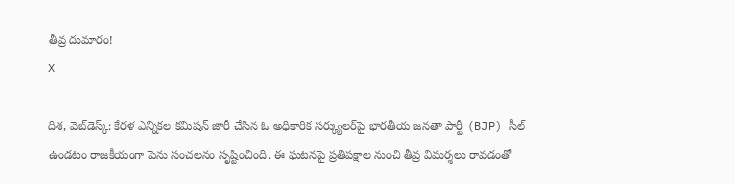తీవ్ర దుమారం!
X

దిశ, వెబ్‌డెస్క్: కేరళ ఎన్నికల కమిషన్ జారీ చేసిన ఓ అధికారిక సర్క్యులర్‌పై భారతీయ జనతా పార్టీ (BJP) సీల్ ఉండటం రాజకీయంగా పెను సంచలనం సృష్టించింది. ఈ ఘటనపై ప్రతిపక్షాల నుంచి తీవ్ర విమర్శలు రావడంతో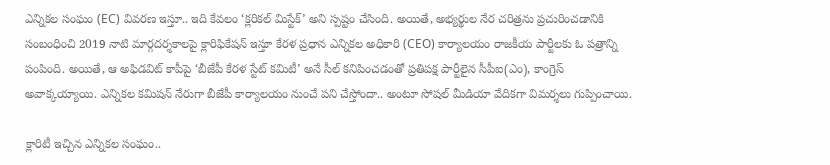ఎన్నికల సంఘం (EC) వివరణ ఇస్తూ.. ఇది కేవలం ‘క్లరికల్ మిస్టేక్’ అని స్పష్టం చేసింది. అయితే, అభ్యర్థుల నేర చరిత్రను ప్రచురించడానికి సంబంధించి 2019 నాటి మార్గదర్శకాలపై క్లారిఫికేషన్ ఇస్తూ కేరళ ప్రధాన ఎన్నికల అధికారి (CEO) కార్యాలయం రాజకీయ పార్టీలకు ఓ పత్రాన్ని పంపింది. అయితే, ఆ అఫిడవిట్ కాపీపై ‘బీజేపీ కేరళ స్టేట్ కమిటీ’ అనే సీల్ కనిపించడంతో ప్రతిపక్ష పార్టీలైన సీపీఐ(ఎం), కాంగ్రెస్ అవాక్కయ్యాయి. ఎన్నికల కమిషన్ నేరుగా బీజేపీ కార్యాలయం నుంచే పని చేస్తోందా.. అంటూ సోషల్ మీడియా వేదికగా విమర్శలు గుప్పించాయి.

క్లారిటీ ఇచ్చిన ఎన్నికల సంఘం..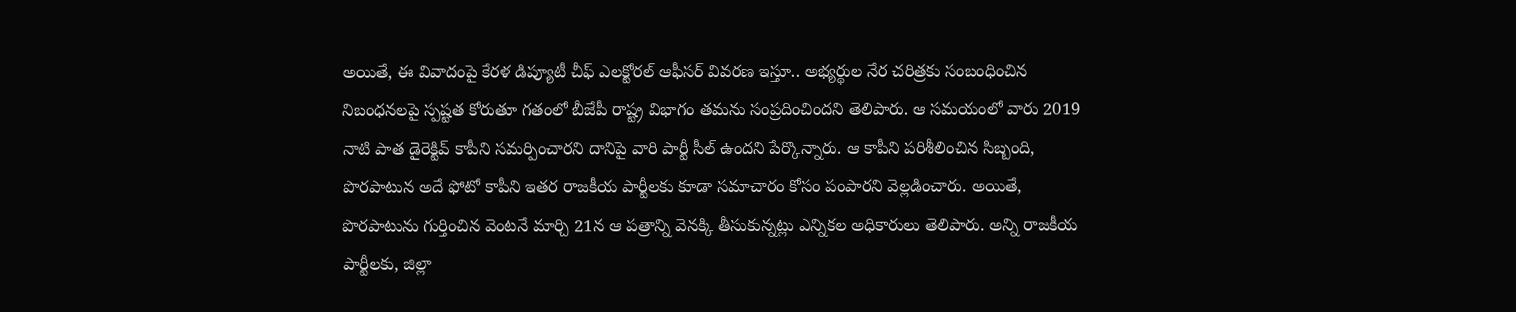అయితే, ఈ వివాదంపై కేరళ డిప్యూటీ చీఫ్ ఎలక్టోరల్ ఆఫీసర్ వివరణ ఇస్తూ.. అభ్యర్థుల నేర చరిత్రకు సంబంధించిన నిబంధనలపై స్పష్టత కోరుతూ గతంలో బీజేపీ రాష్ట్ర విభాగం తమను సంప్రదించిందని తెలిపారు. ఆ సమయంలో వారు 2019 నాటి పాత డైరెక్టివ్ కాపీని సమర్పించారని దానిపై వారి పార్టీ సీల్ ఉందని పేర్కొన్నారు. ఆ కాపీని పరిశీలించిన సిబ్బంది, పొరపాటున అదే ఫోటో కాపీని ఇతర రాజకీయ పార్టీలకు కూడా సమాచారం కోసం పంపారని వెల్లడించారు. అయితే, పొరపాటును గుర్తించిన వెంటనే మార్చి 21న ఆ పత్రాన్ని వెనక్కి తీసుకున్నట్లు ఎన్నికల అధికారులు తెలిపారు. అన్ని రాజకీయ పార్టీలకు, జిల్లా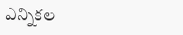ఎన్నికల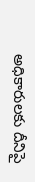అధికారులకు దీనిపై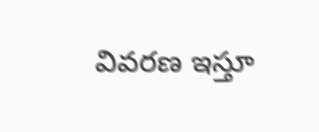వివరణ ఇస్తూ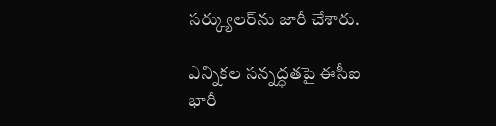సర్క్యులర్‌ను జారీ చేశారు.

ఎన్నికల సన్నద్ధతపై ఈసీఐ భారీ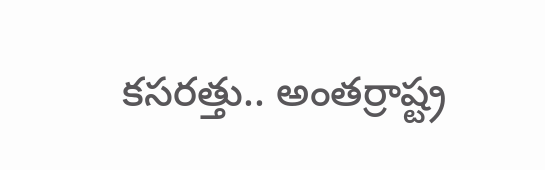కసరత్తు.. అంతర్రాష్ట్ర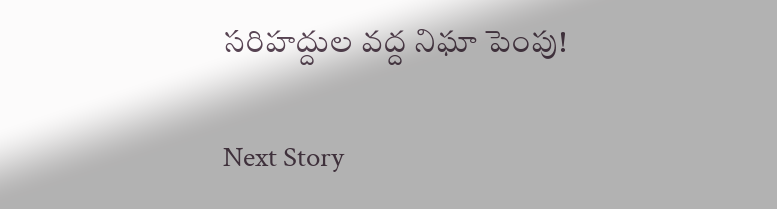సరిహద్దుల వద్ద నిఘా పెంపు!

Next Story